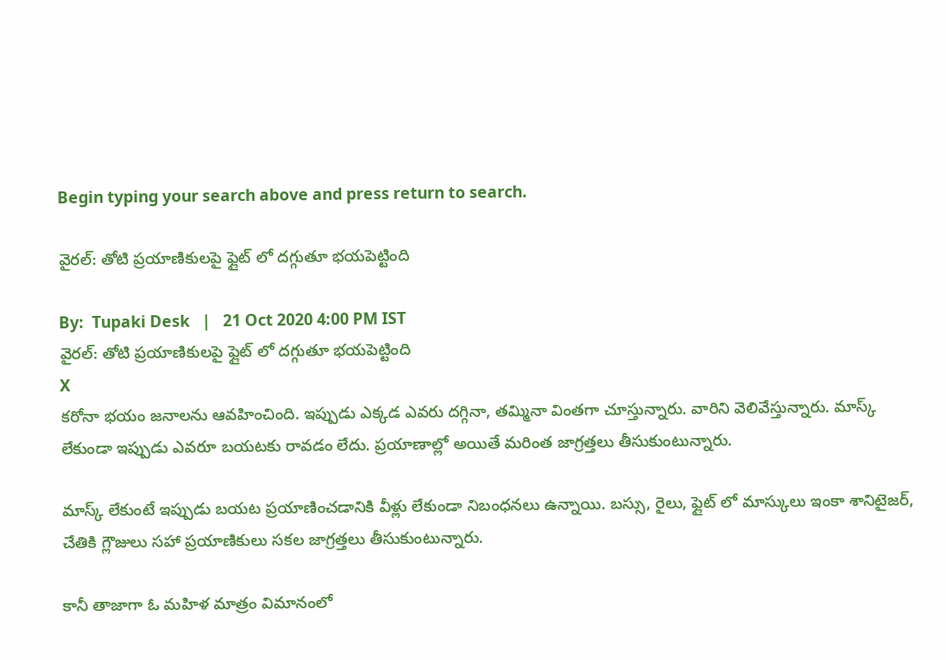Begin typing your search above and press return to search.

వైరల్: తోటి ప్రయాణికులపై ఫ్లైట్ లో దగ్గుతూ భయపెట్టింది

By:  Tupaki Desk   |   21 Oct 2020 4:00 PM IST
వైరల్: తోటి ప్రయాణికులపై ఫ్లైట్ లో దగ్గుతూ భయపెట్టింది
X
కరోనా భయం జనాలను ఆవహించింది. ఇప్పుడు ఎక్కడ ఎవరు దగ్గినా, తమ్మినా వింతగా చూస్తున్నారు. వారిని వెలివేస్తున్నారు. మాస్క్ లేకుండా ఇప్పుడు ఎవరూ బయటకు రావడం లేదు. ప్రయాణాల్లో అయితే మరింత జాగ్రత్తలు తీసుకుంటున్నారు.

మాస్క్ లేకుంటే ఇప్పుడు బయట ప్రయాణించడానికి వీళ్లు లేకుండా నిబంధనలు ఉన్నాయి. బస్సు, రైలు, ఫ్లైట్ లో మాస్కులు ఇంకా శానిటైజర్, చేతికి గ్లౌజులు సహా ప్రయాణికులు సకల జాగ్రత్తలు తీసుకుంటున్నారు.

కానీ తాజాగా ఓ మహిళ మాత్రం విమానంలో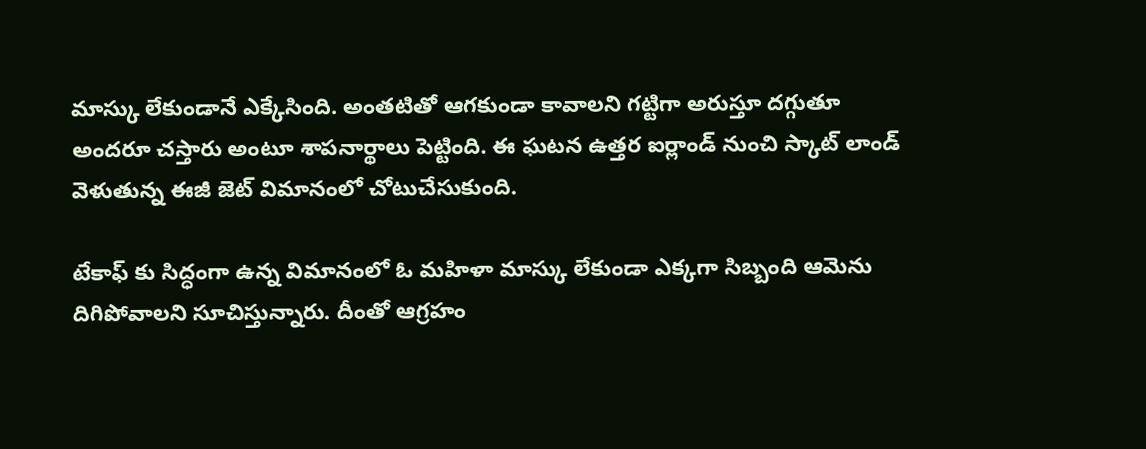మాస్కు లేకుండానే ఎక్కేసింది. అంతటితో ఆగకుండా కావాలని గట్టిగా అరుస్తూ దగ్గుతూ అందరూ చస్తారు అంటూ శాపనార్థాలు పెట్టింది. ఈ ఘటన ఉత్తర ఐర్లాండ్ నుంచి స్కాట్ లాండ్ వెళుతున్న ఈజీ జెట్ విమానంలో చోటుచేసుకుంది.

టేకాఫ్ కు సిద్ధంగా ఉన్న విమానంలో ఓ మహిళా మాస్కు లేకుండా ఎక్కగా సిబ్బంది ఆమెను దిగిపోవాలని సూచిస్తున్నారు. దీంతో ఆగ్రహం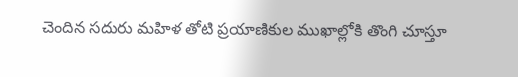చెందిన సదురు మహిళ తోటి ప్రయాణికుల ముఖాల్లోకి తొంగి చూస్తూ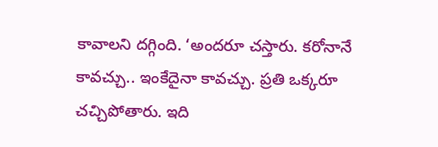కావాలని దగ్గింది. ‘అందరూ చస్తారు. కరోనానే కావచ్చు.. ఇంకేదైనా కావచ్చు. ప్రతి ఒక్కరూ చచ్చిపోతారు. ఇది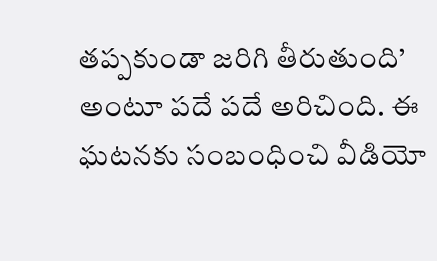తప్పకుండా జరిగి తీరుతుంది’ అంటూ పదే పదే అరిచింది. ఈ ఘటనకు సంబంధించి వీడియో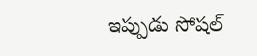ఇప్పుడు సోషల్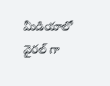మీడియాలో వైరల్ గా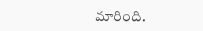మారింది.